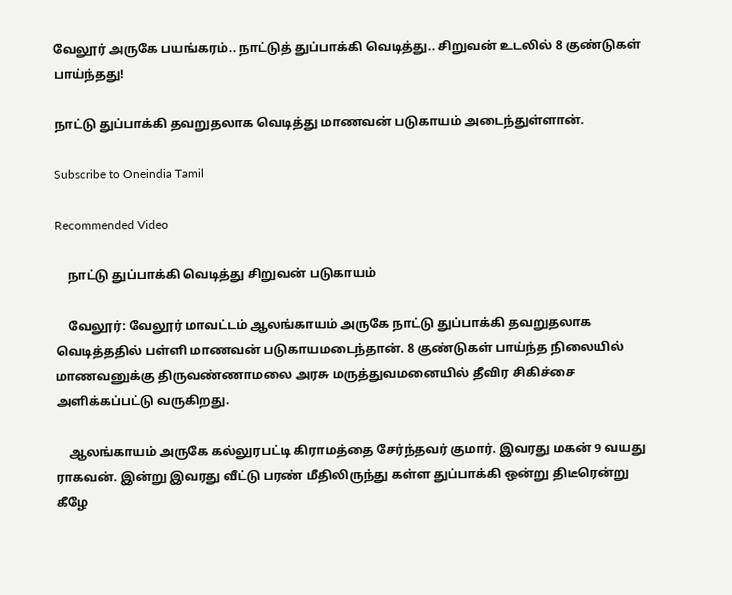வேலூர் அருகே பயங்கரம்.. நாட்டுத் துப்பாக்கி வெடித்து.. சிறுவன் உடலில் 8 குண்டுகள் பாய்ந்தது!

நாட்டு துப்பாக்கி தவறுதலாக வெடித்து மாணவன் படுகாயம் அடைந்துள்ளான்.

Subscribe to Oneindia Tamil

Recommended Video

    நாட்டு துப்பாக்கி வெடித்து சிறுவன் படுகாயம்

    வேலூர்: வேலூர் மாவட்டம் ஆலங்காயம் அருகே நாட்டு துப்பாக்கி தவறுதலாக வெடித்ததில் பள்ளி மாணவன் படுகாயமடைந்தான். 8 குண்டுகள் பாய்ந்த நிலையில் மாணவனுக்கு திருவண்ணாமலை அரசு மருத்துவமனையில் தீவிர சிகிச்சை அளிக்கப்பட்டு வருகிறது.

    ஆலங்காயம் அருகே கல்லுரபட்டி கிராமத்தை சேர்ந்தவர் குமார். இவரது மகன் 9 வயது ராகவன். இன்று இவரது வீட்டு பரண் மீதிலிருந்து கள்ள துப்பாக்கி ஒன்று திடீரென்று கீழே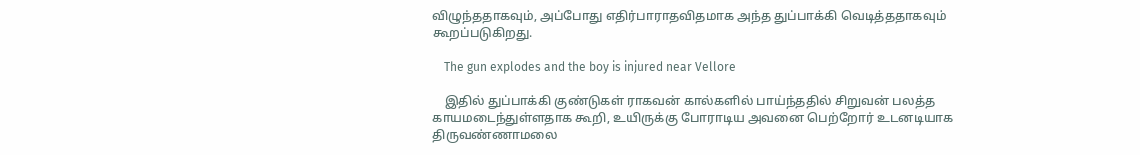விழுந்ததாகவும், அப்போது எதிர்பாராதவிதமாக அந்த துப்பாக்கி வெடித்ததாகவும் கூறப்படுகிறது.

    The gun explodes and the boy is injured near Vellore

    இதில் துப்பாக்கி குண்டுகள் ராகவன் கால்களில் பாய்ந்ததில் சிறுவன் பலத்த காயமடைந்துள்ளதாக கூறி, உயிருக்கு போராடிய அவனை பெற்றோர் உடனடியாக திருவண்ணாமலை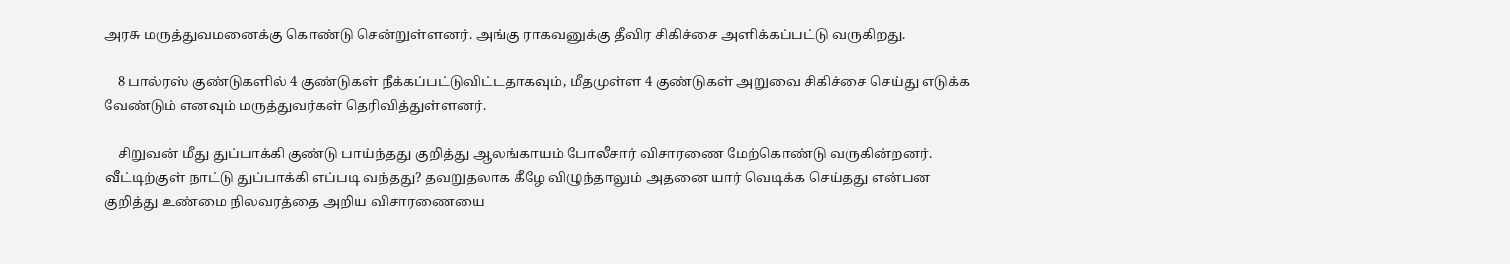அரசு மருத்துவமனைக்கு கொண்டு சென்றுள்ளனர். அங்கு ராகவனுக்கு தீவிர சிகிச்சை அளிக்கப்பட்டு வருகிறது.

    8 பால்ரஸ் குண்டுகளில் 4 குண்டுகள் நீக்கப்பட்டுவிட்டதாகவும், மீதமுள்ள 4 குண்டுகள் அறுவை சிகிச்சை செய்து எடுக்க வேண்டும் எனவும் மருத்துவர்கள் தெரிவித்துள்ளனர்.

    சிறுவன் மீது துப்பாக்கி குண்டு பாய்ந்தது குறித்து ஆலங்காயம் போலீசார் விசாரணை மேற்கொண்டு வருகின்றனர். வீட்டிற்குள் நாட்டு துப்பாக்கி எப்படி வந்தது? தவறுதலாக கீழே விழுந்தாலும் அதனை யார் வெடிக்க செய்தது என்பன குறித்து உண்மை நிலவரத்தை அறிய விசாரணையை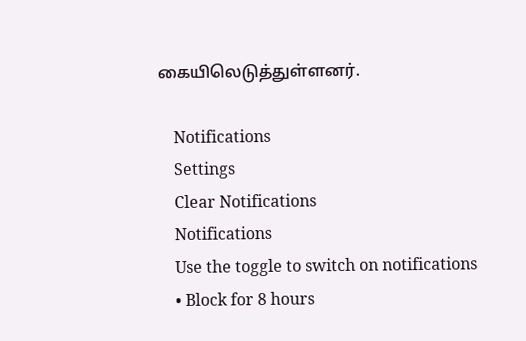கையிலெடுத்துள்ளனர்.

    Notifications
    Settings
    Clear Notifications
    Notifications
    Use the toggle to switch on notifications
    • Block for 8 hours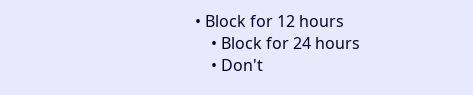• Block for 12 hours
    • Block for 24 hours
    • Don't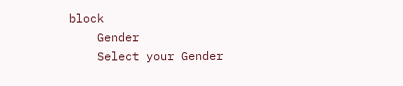block
    Gender
    Select your Gender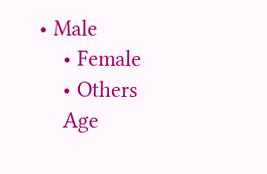• Male
    • Female
    • Others
    Age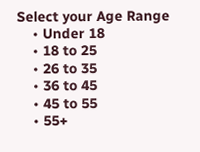Select your Age Range
    • Under 18
    • 18 to 25
    • 26 to 35
    • 36 to 45
    • 45 to 55
    • 55+